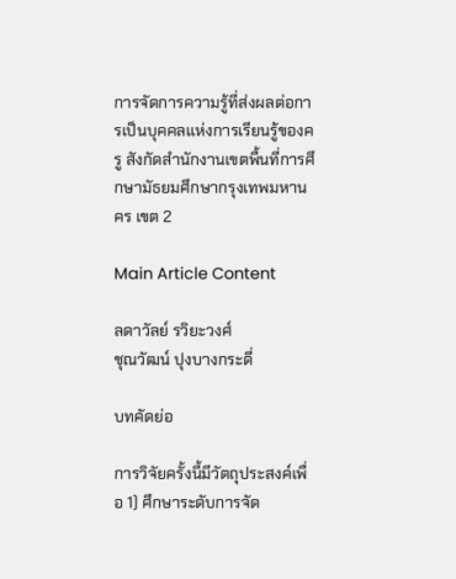การจัดการความรู้ที่ส่งผลต่อการเป็นบุคคลแห่งการเรียนรู้ของครู สังกัดสำนักงานเขตพื้นที่การศึกษามัธยมศึกษากรุงเทพมหานคร เขต 2

Main Article Content

ลดาวัลย์ รวิยะวงศ์
ชุณวัฒน์ ปุงบางกระดี่

บทคัดย่อ

การวิจัยครั้งนี้มีวัตถุประสงค์เพื่อ 1) ศึกษาระดับการจัด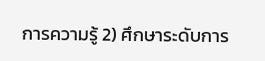การความรู้ 2) ศึกษาระดับการ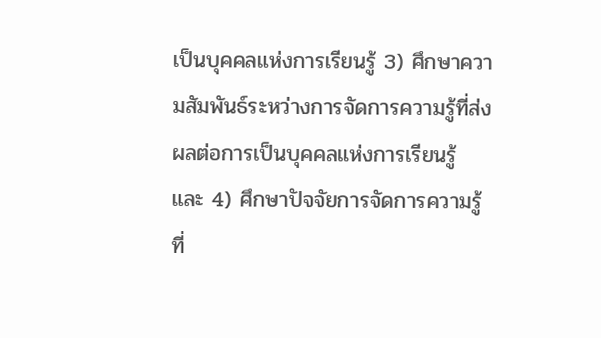เป็นบุคคลแห่งการเรียนรู้ 3) ศึกษาความสัมพันธ์ระหว่างการจัดการความรู้ที่ส่งผลต่อการเป็นบุคคลแห่งการเรียนรู้ และ 4) ศึกษาปัจจัยการจัดการความรู้ที่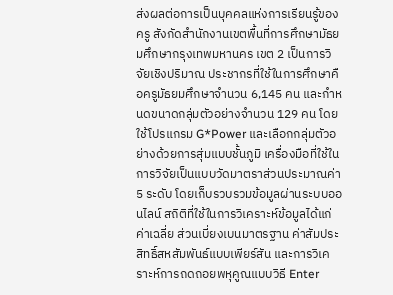ส่งผลต่อการเป็นบุคคลแห่งการเรียนรู้ของครู สังกัดสำนักงานเขตพื้นที่การศึกษามัธยมศึกษากรุงเทพมหานคร เขต 2 เป็นการวิจัยเชิงปริมาณ ประชากรที่ใช้ในการศึกษาคือครูมัธยมศึกษาจำนวน 6,145 คน และกำหนดขนาดกลุ่มตัวอย่างจำนวน 129 คน โดยใช้โปรแกรม G*Power และเลือกกลุ่มตัวอย่างด้วยการสุ่มแบบชั้นภูมิ เครื่องมือที่ใช้ในการวิจัยเป็นแบบวัดมาตราส่วนประมาณค่า 5 ระดับ โดยเก็บรวบรวมข้อมูลผ่านระบบออนไลน์ สถิติที่ใช้ในการวิเคราะห์ข้อมูลได้แก่ ค่าเฉลี่ย ส่วนเบี่ยงเบนมาตรฐาน ค่าสัมประสิทธิ์สหสัมพันธ์แบบเพียร์สัน และการวิเคราะห์การถดถอยพหุคูณแบบวิธี Enter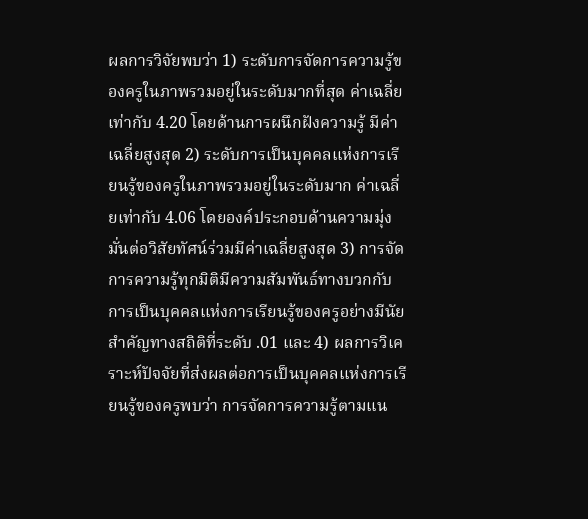ผลการวิจัยพบว่า 1) ระดับการจัดการความรู้ของครูในภาพรวมอยู่ในระดับมากที่สุด ค่าเฉลี่ยเท่ากับ 4.20 โดยด้านการผนึกฝังความรู้ มีค่าเฉลี่ยสูงสุด 2) ระดับการเป็นบุคคลแห่งการเรียนรู้ของครูในภาพรวมอยู่ในระดับมาก ค่าเฉลี่ยเท่ากับ 4.06 โดยองค์ประกอบด้านความมุ่งมั่นต่อวิสัยทัศน์ร่วมมีค่าเฉลี่ยสูงสุด 3) การจัดการความรู้ทุกมิติมีความสัมพันธ์ทางบวกกับการเป็นบุคคลแห่งการเรียนรู้ของครูอย่างมีนัยสำคัญทางสถิติที่ระดับ .01 และ 4) ผลการวิเคราะห์ปัจจัยที่ส่งผลต่อการเป็นบุคคลแห่งการเรียนรู้ของครูพบว่า การจัดการความรู้ตามแน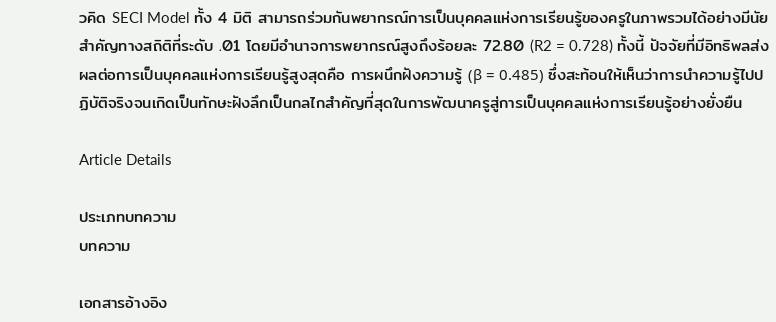วคิด SECI Model ทั้ง 4 มิติ สามารถร่วมกันพยากรณ์การเป็นบุคคลแห่งการเรียนรู้ของครูในภาพรวมได้อย่างมีนัยสำคัญทางสถิติที่ระดับ .01 โดยมีอำนาจการพยากรณ์สูงถึงร้อยละ 72.80 (R2 = 0.728) ทั้งนี้ ปัจจัยที่มีอิทธิพลส่งผลต่อการเป็นบุคคลแห่งการเรียนรู้สูงสุดคือ การผนึกฝังความรู้ (β = 0.485) ซึ่งสะท้อนให้เห็นว่าการนำความรู้ไปปฏิบัติจริงจนเกิดเป็นทักษะฝังลึกเป็นกลไกสำคัญที่สุดในการพัฒนาครูสู่การเป็นบุคคลแห่งการเรียนรู้อย่างยั่งยืน

Article Details

ประเภทบทความ
บทความ

เอกสารอ้างอิง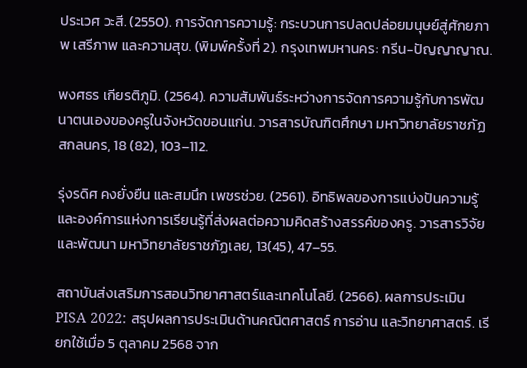ประเวศ วะสี. (2550). การจัดการความรู้: กระบวนการปลดปล่อยมนุษย์สู่ศักยภาพ เสรีภาพ และความสุข. (พิมพ์ครั้งที่ 2). กรุงเทพมหานคร: กรีน-ปัญญาญาณ.

พงศธร เกียรติภูมิ. (2564). ความสัมพันธ์ระหว่างการจัดการความรู้กับการพัฒนาตนเองของครูในจังหวัดขอนแก่น. วารสารบัณฑิตศึกษา มหาวิทยาลัยราชภัฏสกลนคร, 18 (82), 103–112.

รุ่งรดิศ คงยั่งยืน และสมนึก เพชรช่วย. (2561). อิทธิพลของการแบ่งปันความรู้และองค์การแห่งการเรียนรู้ที่ส่งผลต่อความคิดสร้างสรรค์ของครู. วารสารวิจัยและพัฒนา มหาวิทยาลัยราชภัฏเลย, 13(45), 47–55.

สถาบันส่งเสริมการสอนวิทยาศาสตร์และเทคโนโลยี. (2566). ผลการประเมิน PISA 2022: สรุปผลการประเมินด้านคณิตศาสตร์ การอ่าน และวิทยาศาสตร์. เรียกใช้เมื่อ 5 ตุลาคม 2568 จาก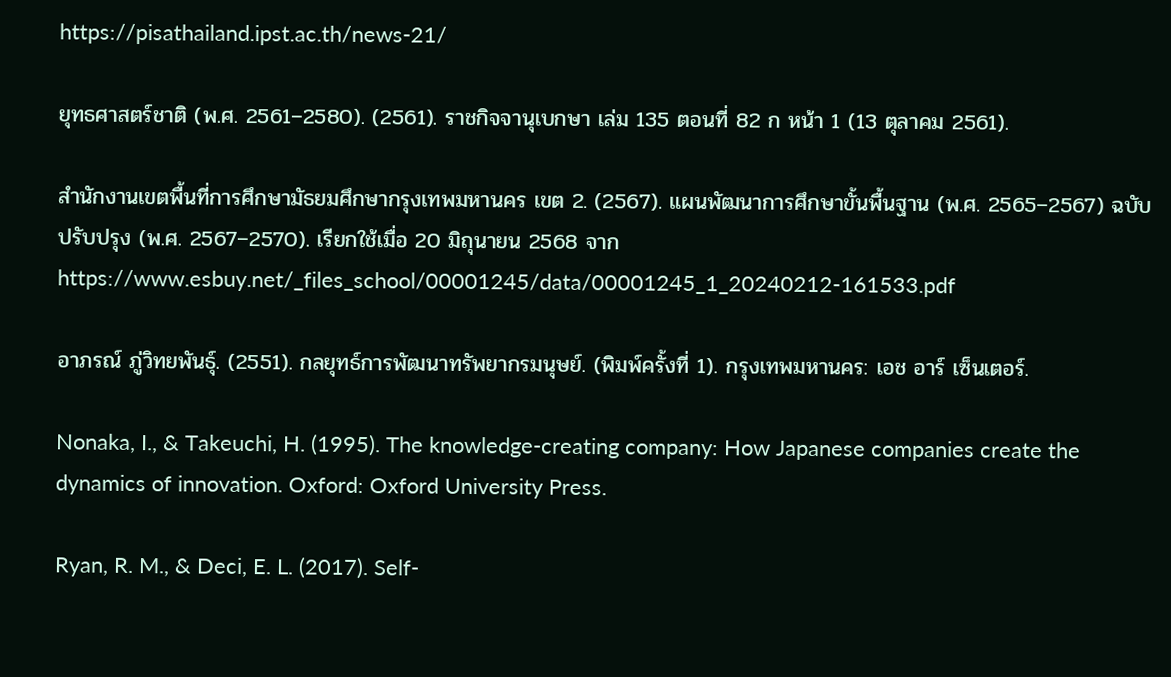https://pisathailand.ipst.ac.th/news-21/

ยุทธศาสตร์ชาติ (พ.ศ. 2561–2580). (2561). ราชกิจจานุเบกษา เล่ม 135 ตอนที่ 82 ก หน้า 1 (13 ตุลาคม 2561).

สำนักงานเขตพื้นที่การศึกษามัธยมศึกษากรุงเทพมหานคร เขต 2. (2567). แผนพัฒนาการศึกษาขั้นพื้นฐาน (พ.ศ. 2565–2567) ฉบับปรับปรุง (พ.ศ. 2567–2570). เรียกใช้เมื่อ 20 มิถุนายน 2568 จาก https://www.esbuy.net/_files_school/00001245/data/00001245_1_20240212-161533.pdf

อาภรณ์ ภู่วิทยพันธุ์. (2551). กลยุทธ์การพัฒนาทรัพยากรมนุษย์. (พิมพ์ครั้งที่ 1). กรุงเทพมหานคร: เอช อาร์ เซ็นเตอร์.

Nonaka, I., & Takeuchi, H. (1995). The knowledge-creating company: How Japanese companies create the dynamics of innovation. Oxford: Oxford University Press.

Ryan, R. M., & Deci, E. L. (2017). Self-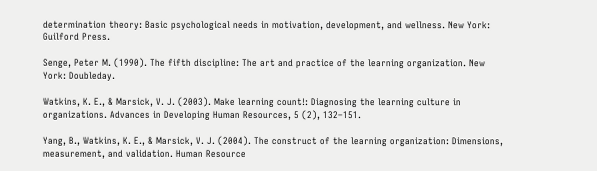determination theory: Basic psychological needs in motivation, development, and wellness. New York: Guilford Press.

Senge, Peter M. (1990). The fifth discipline: The art and practice of the learning organization. New York: Doubleday.

Watkins, K. E., & Marsick, V. J. (2003). Make learning count!: Diagnosing the learning culture in organizations. Advances in Developing Human Resources, 5 (2), 132–151.

Yang, B., Watkins, K. E., & Marsick, V. J. (2004). The construct of the learning organization: Dimensions, measurement, and validation. Human Resource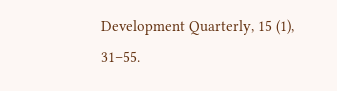Development Quarterly, 15 (1), 31–55.